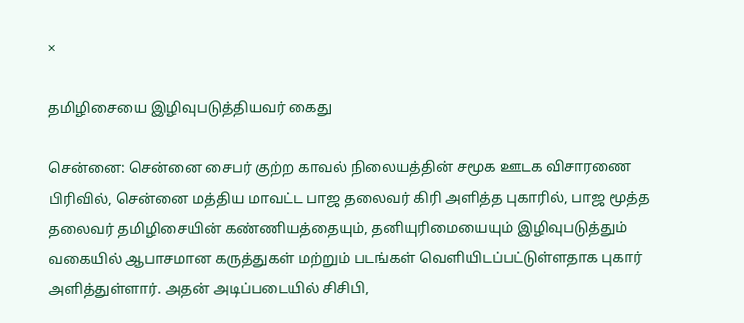×

தமிழிசையை இழிவுபடுத்தியவர் கைது

சென்னை: சென்னை சைபர் குற்ற காவல் நிலையத்தின் சமூக ஊடக விசாரணை பிரிவில், சென்னை மத்திய மாவட்ட பாஜ தலைவர் கிரி அளித்த புகாரில், பாஜ மூத்த தலைவர் தமிழிசையின் கண்ணியத்தையும், தனியுரிமையையும் இழிவுபடுத்தும் வகையில் ஆபாசமான கருத்துகள் மற்றும் படங்கள் வெளியிடப்பட்டுள்ளதாக புகார் அளித்துள்ளார். அதன் அடிப்படையில் சிசிபி,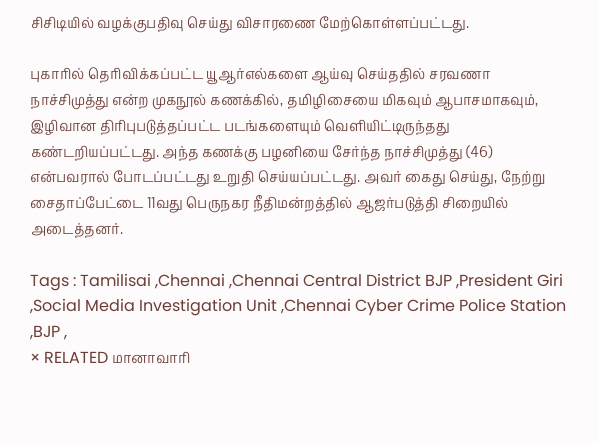சிசிடியில் வழக்குபதிவு செய்து விசாரணை மேற்கொள்ளப்பட்டது.

புகாரில் தெரிவிக்கப்பட்ட யூஆர்எல்களை ஆய்வு செய்ததில் சரவணா நாச்சிமுத்து என்ற முகநூல் கணக்கில், தமிழிசையை மிகவும் ஆபாசமாகவும், இழிவான திரிபுபடுத்தப்பட்ட படங்களையும் வெளியிட்டிருந்தது கண்டறியப்பட்டது. அந்த கணக்கு பழனியை சேர்ந்த நாச்சிமுத்து (46) என்பவரால் போடப்பட்டது உறுதி செய்யப்பட்டது. அவர் கைது செய்து, நேற்று சைதாப்பேட்டை 11வது பெருநகர நீதிமன்றத்தில் ஆஜர்படுத்தி சிறையில் அடைத்தனர்.

Tags : Tamilisai ,Chennai ,Chennai Central District BJP ,President Giri ,Social Media Investigation Unit ,Chennai Cyber Crime Police Station ,BJP ,
× RELATED மானாவாரி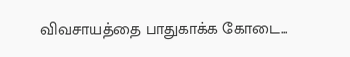விவசாயத்தை பாதுகாக்க கோடை...